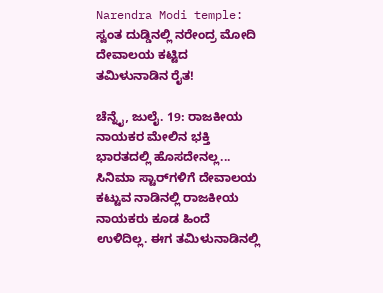Narendra Modi temple: ಸ್ವಂತ ದುಡ್ಡಿನಲ್ಲಿ ನರೇಂದ್ರ ಮೋದಿ ದೇವಾಲಯ ಕಟ್ಟಿದ ತಮಿಳುನಾಡಿನ ರೈತ!

ಚೆನ್ನೈ, ಜುಲೈ. 19: ರಾಜಕೀಯ ನಾಯಕರ ಮೇಲಿನ ಭಕ್ತಿ ಭಾರತದಲ್ಲಿ ಹೊಸದೇನಲ್ಲ... ಸಿನಿಮಾ ಸ್ಟಾರ್‌ಗಳಿಗೆ ದೇವಾಲಯ ಕಟ್ಟುವ ನಾಡಿನಲ್ಲಿ ರಾಜಕೀಯ ನಾಯಕರು ಕೂಡ ಹಿಂದೆ ಉಳಿದಿಲ್ಲ. ಈಗ ತಮಿಳುನಾಡಿನಲ್ಲಿ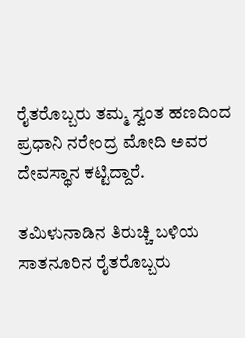ರೈತರೊಬ್ಬರು ತಮ್ಮ ಸ್ವಂತ ಹಣದಿಂದ ಪ್ರಧಾನಿ ನರೇಂದ್ರ ಮೋದಿ ಅವರ ದೇವಸ್ಥಾನ ಕಟ್ಟಿದ್ದಾರೆ.

ತಮಿಳುನಾಡಿನ ತಿರುಚ್ಚಿ ಬಳಿಯ ಸಾತನೂರಿನ ರೈತರೊಬ್ಬರು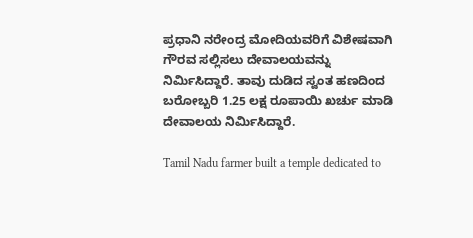ಪ್ರಧಾನಿ ನರೇಂದ್ರ ಮೋದಿಯವರಿಗೆ ವಿಶೇಷವಾಗಿ ಗೌರವ ಸಲ್ಲಿಸಲು ದೇವಾಲಯವನ್ನು ನಿರ್ಮಿಸಿದ್ದಾರೆ. ತಾವು ದುಡಿದ ಸ್ವಂತ ಹಣದಿಂದ ಬರೋಬ್ಬರಿ 1.25 ಲಕ್ಷ ರೂಪಾಯಿ ಖರ್ಚು ಮಾಡಿ ದೇವಾಲಯ ನಿರ್ಮಿಸಿದ್ದಾರೆ.

Tamil Nadu farmer built a temple dedicated to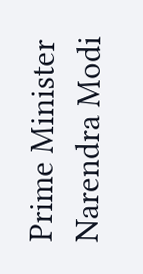Prime Minister Narendra Modi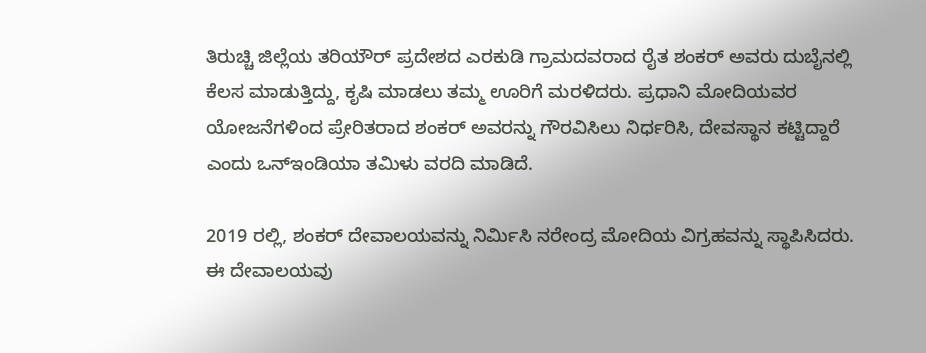ತಿರುಚ್ಚಿ ಜಿಲ್ಲೆಯ ತರಿಯೌರ್ ಪ್ರದೇಶದ ಎರಕುಡಿ ಗ್ರಾಮದವರಾದ ರೈತ ಶಂಕರ್ ಅವರು ದುಬೈನಲ್ಲಿ ಕೆಲಸ ಮಾಡುತ್ತಿದ್ದು, ಕೃಷಿ ಮಾಡಲು ತಮ್ಮ ಊರಿಗೆ ಮರಳಿದರು. ಪ್ರಧಾನಿ ಮೋದಿಯವರ ಯೋಜನೆಗಳಿಂದ ಪ್ರೇರಿತರಾದ ಶಂಕರ್ ಅವರನ್ನು ಗೌರವಿಸಿಲು ನಿರ್ಧರಿಸಿ, ದೇವಸ್ಥಾನ ಕಟ್ಟಿದ್ದಾರೆ ಎಂದು ಒನ್ಇಂಡಿಯಾ ತಮಿಳು ವರದಿ ಮಾಡಿದೆ.

2019 ರಲ್ಲಿ, ಶಂಕರ್ ದೇವಾಲಯವನ್ನು ನಿರ್ಮಿಸಿ ನರೇಂದ್ರ ಮೋದಿಯ ವಿಗ್ರಹವನ್ನು ಸ್ಥಾಪಿಸಿದರು. ಈ ದೇವಾಲಯವು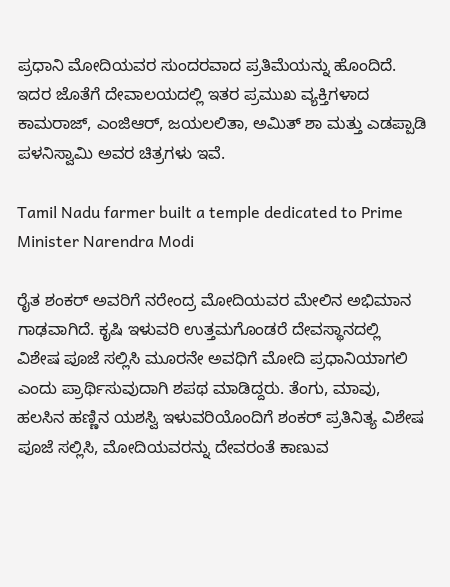ಪ್ರಧಾನಿ ಮೋದಿಯವರ ಸುಂದರವಾದ ಪ್ರತಿಮೆಯನ್ನು ಹೊಂದಿದೆ. ಇದರ ಜೊತೆಗೆ ದೇವಾಲಯದಲ್ಲಿ ಇತರ ಪ್ರಮುಖ ವ್ಯಕ್ತಿಗಳಾದ ಕಾಮರಾಜ್, ಎಂಜಿಆರ್, ಜಯಲಲಿತಾ, ಅಮಿತ್ ಶಾ ಮತ್ತು ಎಡಪ್ಪಾಡಿ ಪಳನಿಸ್ವಾಮಿ ಅವರ ಚಿತ್ರಗಳು ಇವೆ.

Tamil Nadu farmer built a temple dedicated to Prime Minister Narendra Modi

ರೈತ ಶಂಕರ್ ಅವರಿಗೆ ನರೇಂದ್ರ ಮೋದಿಯವರ ಮೇಲಿನ ಅಭಿಮಾನ ಗಾಢವಾಗಿದೆ. ಕೃಷಿ ಇಳುವರಿ ಉತ್ತಮಗೊಂಡರೆ ದೇವಸ್ಥಾನದಲ್ಲಿ ವಿಶೇಷ ಪೂಜೆ ಸಲ್ಲಿಸಿ ಮೂರನೇ ಅವಧಿಗೆ ಮೋದಿ ಪ್ರಧಾನಿಯಾಗಲಿ ಎಂದು ಪ್ರಾರ್ಥಿಸುವುದಾಗಿ ಶಪಥ ಮಾಡಿದ್ದರು. ತೆಂಗು, ಮಾವು, ಹಲಸಿನ ಹಣ್ಣಿನ ಯಶಸ್ವಿ ಇಳುವರಿಯೊಂದಿಗೆ ಶಂಕರ್ ಪ್ರತಿನಿತ್ಯ ವಿಶೇಷ ಪೂಜೆ ಸಲ್ಲಿಸಿ, ಮೋದಿಯವರನ್ನು ದೇವರಂತೆ ಕಾಣುವ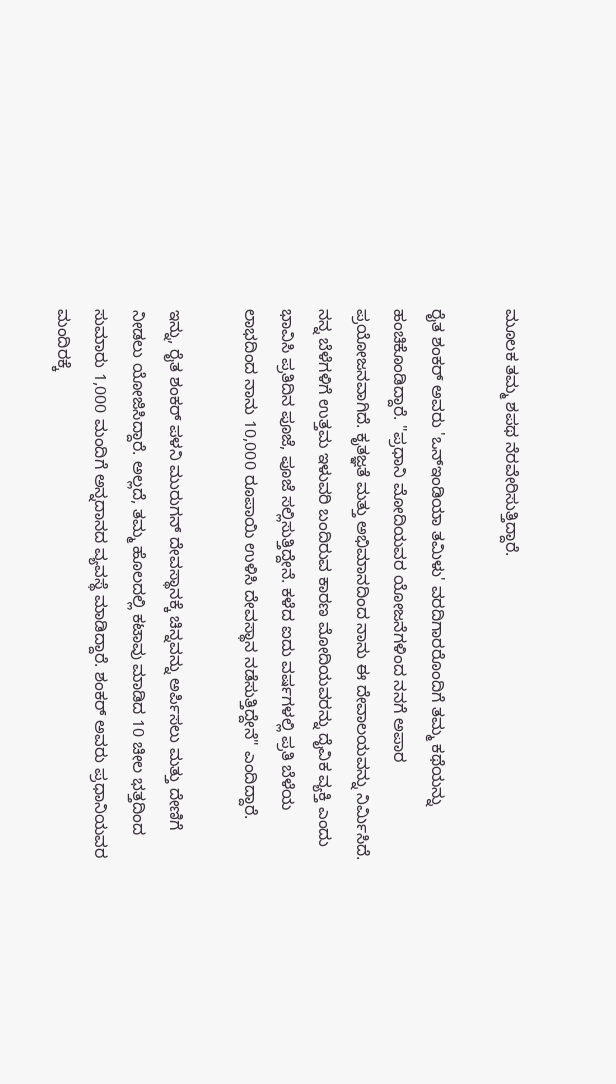ಮೂಲಕ ತಮ್ಮ ಶಪಥ ನೆರವೇರಿಸುತ್ತಿದ್ದಾರೆ.

ರೈತ ಶಂಕರ್ ಅವರು 'ಒನ್ಇಂಡಿಯಾ ತಮಿಳು' ವರದಿಗಾರರೊಂದಿಗೆ ತಮ್ಮ ಕಥೆಯನ್ನು ಹಂಚಿಕೊಂಡಿದ್ದಾರೆ. "ಪ್ರಧಾನಿ ಮೋದಿಯವರ ಯೋಜನೆಗಳಿಂದ ನನಗೆ ಅಪಾರ ಪ್ರಯೋಜನವಾಗಿದೆ. ಕೃತಜ್ಞತೆ ಮತ್ತು ಅಭಿಮಾನದಿಂದ ನಾನು ಈ ದೇವಾಲಯವನ್ನು ನಿರ್ಮಿಸಿದೆ. ನನ್ನ ಬೆಳೆಗಳಿಗೆ ಉತ್ತಮ ಇಳುವರಿ ಬಂದಿರುವ ಕಾರಣ ಮೋದಿಯವರನ್ನು ದೈವಿಕ ವ್ಯಕ್ತಿ ಎಂದು ಭಾವಿಸಿ ಪ್ರತಿದಿನ ಪೂಜೆ, ಪೂಜೆ ಸಲ್ಲಿಸುತ್ತಿದ್ದೇನೆ. ಕಳೆದ ಐದು ವರ್ಷಗಳಲ್ಲಿ ಪ್ರತಿ ಬೆಳೆಯ ಲಾಭದಿಂದ ನಾನು 10,000 ರೂಪಾಯಿ ಉಳಿಸಿ ದೇವಸ್ಥಾನ ನಡೆಸುತ್ತಿದ್ದೇನೆ" ಎಂದಿದ್ದಾರೆ.

ಇನ್ನು, ರೈತ ಶಂಕರ್ ಪಳನಿ ಮುರುಗನ್ ದೇವಸ್ಥಾನಕ್ಕೆ ಚಿನ್ನವನ್ನು ಅರ್ಪಿಸಲು ಮತ್ತು ದೇಣಿಗೆ ನೀಡಲು ಯೋಜಿಸಿದ್ದಾರೆ. ಅಲ್ಲದೆ, ತಮ್ಮ ಹೊಲದಲ್ಲಿ ಕಟಾವು ಮಾಡಿದ 10 ಚೀಲ ಭತ್ತದಿಂದ ಸುಮಾರು 1,000 ಮಂದಿಗೆ ಅನ್ನದಾನದ ವ್ಯವಸ್ಥೆ ಮಾಡಿದ್ದಾರೆ. ಶಂಕರ್ ಅವರು ಪ್ರಧಾನಿಯವರ ಮಂದಿರಕ್ಕೆ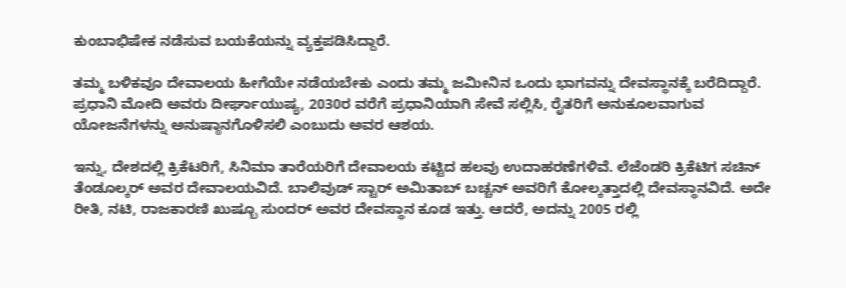ಕುಂಬಾಭಿಷೇಕ ನಡೆಸುವ ಬಯಕೆಯನ್ನು ವ್ಯಕ್ತಪಡಿಸಿದ್ದಾರೆ.

ತಮ್ಮ ಬಳಿಕವೂ ದೇವಾಲಯ ಹೀಗೆಯೇ ನಡೆಯಬೇಕು ಎಂದು ತಮ್ಮ ಜಮೀನಿನ ಒಂದು ಭಾಗವನ್ನು ದೇವಸ್ಥಾನಕ್ಕೆ ಬರೆದಿದ್ದಾರೆ. ಪ್ರಧಾನಿ ಮೋದಿ ಅವರು ದೀರ್ಘಾಯುಷ್ಯ, 2030ರ ವರೆಗೆ ಪ್ರಧಾನಿಯಾಗಿ ಸೇವೆ ಸಲ್ಲಿಸಿ, ರೈತರಿಗೆ ಅನುಕೂಲವಾಗುವ ಯೋಜನೆಗಳನ್ನು ಅನುಷ್ಠಾನಗೊಳಿಸಲಿ ಎಂಬುದು ಅವರ ಆಶಯ.

ಇನ್ನು, ದೇಶದಲ್ಲಿ ಕ್ರಿಕೆಟರಿಗೆ, ಸಿನಿಮಾ ತಾರೆಯರಿಗೆ ದೇವಾಲಯ ಕಟ್ಟಿದ ಹಲವು ಉದಾಹರಣೆಗಳಿವೆ. ಲೆಜೆಂಡರಿ ಕ್ರಿಕೆಟಿಗ ಸಚಿನ್ ತೆಂಡೂಲ್ಕರ್ ಅವರ ದೇವಾಲಯವಿದೆ. ಬಾಲಿವುಡ್ ಸ್ಟಾರ್ ಅಮಿತಾಬ್ ಬಚ್ಚನ್ ಅವರಿಗೆ ಕೋಲ್ಕತ್ತಾದಲ್ಲಿ ದೇವಸ್ಥಾನವಿದೆ. ಅದೇ ರೀತಿ, ನಟಿ, ರಾಜಕಾರಣಿ ಖುಷ್ಬೂ ಸುಂದರ್ ಅವರ ದೇವಸ್ಥಾನ ಕೂಡ ಇತ್ತು. ಆದರೆ, ಅದನ್ನು 2005 ರಲ್ಲಿ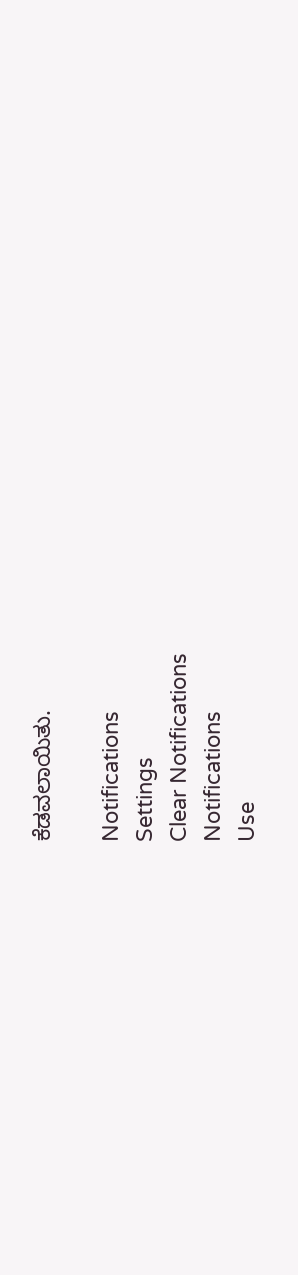ಕೆಡವಲಾಯಿತು.

Notifications
Settings
Clear Notifications
Notifications
Use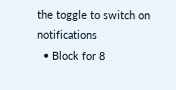the toggle to switch on notifications
  • Block for 8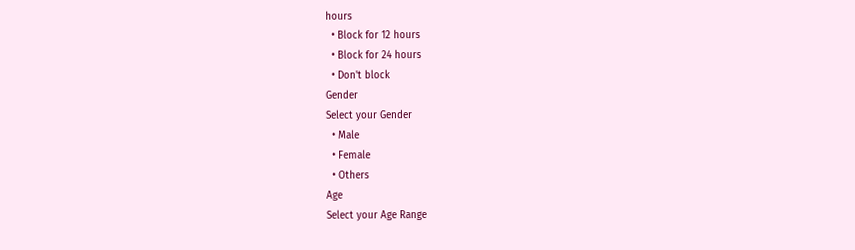hours
  • Block for 12 hours
  • Block for 24 hours
  • Don't block
Gender
Select your Gender
  • Male
  • Female
  • Others
Age
Select your Age Range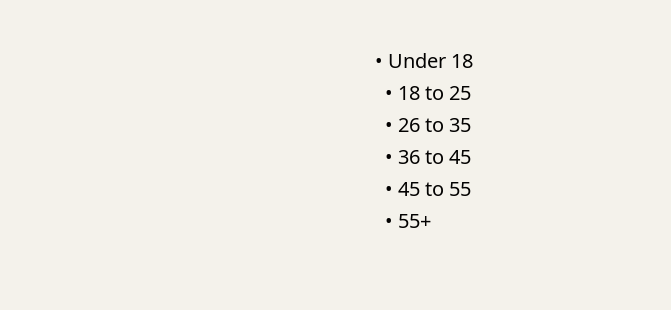• Under 18
  • 18 to 25
  • 26 to 35
  • 36 to 45
  • 45 to 55
  • 55+